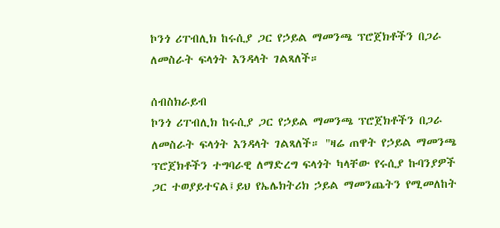ኮንጎ ሪፐብሊክ ከሩሲያ ጋር የኃይል ማመንጫ ፕሮጀክቶችን በጋራ ለመስራት ፍላጎት እንዳላት ገልጻለች።

ሰብስክራይብ
ኮንጎ ሪፐብሊክ ከሩሲያ ጋር የኃይል ማመንጫ ፕሮጀክቶችን በጋራ ለመስራት ፍላጎት እንዳላት ገልጻለች። "ዛሬ ጠዋት የኃይል ማመንጫ ፕሮጀክቶችን ተግባራዊ ለማድረግ ፍላጎት ካላቸው የሩሲያ ኩባንያዎች ጋር ተወያይተናል፤ይህ የኤሌክትሪክ ኃይል ማመንጨትን የሚመለከት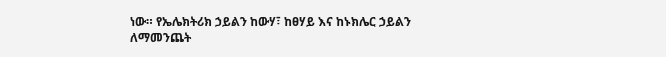ነው። የኤሌክትሪክ ኃይልን ከውሃ፣ ከፀሃይ እና ከኑክሌር ኃይልን ለማመንጨት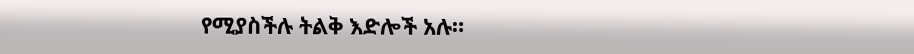የሚያስችሉ ትልቅ እድሎች አሉ።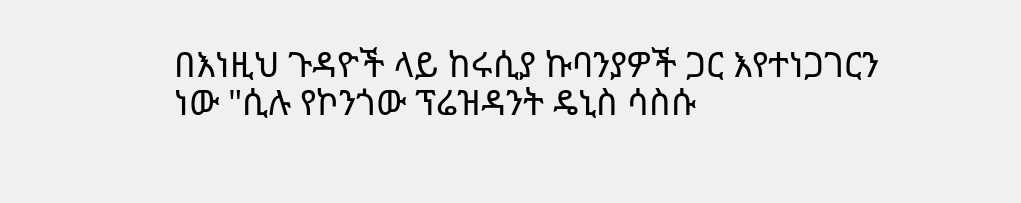በእነዚህ ጉዳዮች ላይ ከሩሲያ ኩባንያዎች ጋር እየተነጋገርን ነው "ሲሉ የኮንጎው ፕሬዝዳንት ዴኒስ ሳስሱ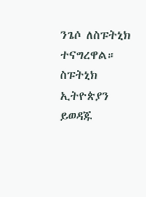ንጌሶ ለስፑትኒክ ተናግረዋል። ስፑትኒክ ኢትዮጵያን ይወዳጁ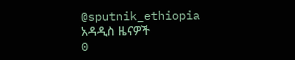@sputnik_ethiopia
አዳዲስ ዜናዎች
0